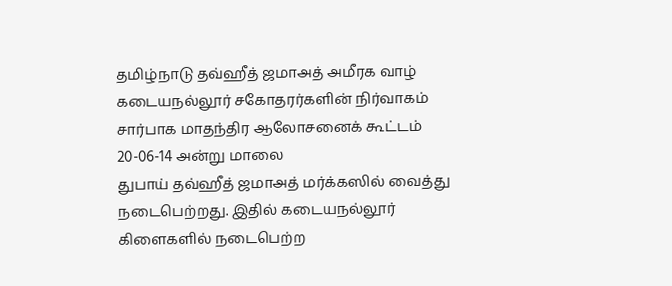தமிழ்நாடு தவ்ஹீத் ஜமாஅத் அமீரக வாழ் கடையநல்லூர் சகோதரர்களின் நிர்வாகம் சார்பாக மாதந்திர ஆலோசனைக் கூட்டம் 20-06-14 அன்று மாலை
துபாய் தவ்ஹீத் ஜமாஅத் மர்க்கஸில் வைத்து நடைபெற்றது. இதில் கடையநல்லூர் கிளைகளில் நடைபெற்ற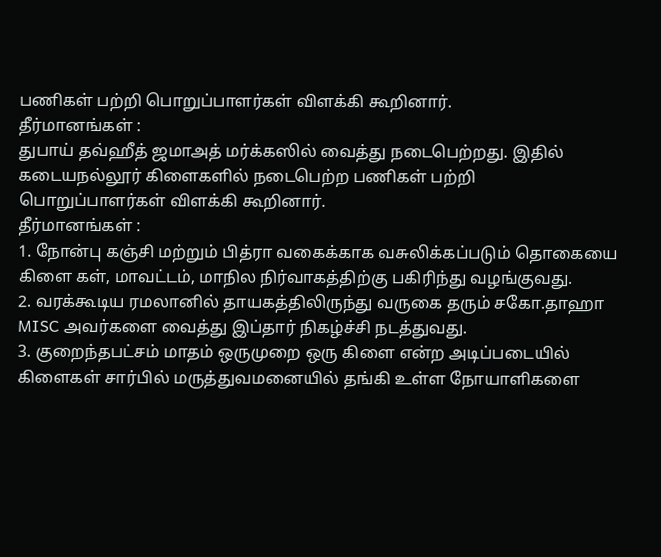பணிகள் பற்றி பொறுப்பாளர்கள் விளக்கி கூறினார்.
தீர்மானங்கள் :
துபாய் தவ்ஹீத் ஜமாஅத் மர்க்கஸில் வைத்து நடைபெற்றது. இதில் கடையநல்லூர் கிளைகளில் நடைபெற்ற பணிகள் பற்றி பொறுப்பாளர்கள் விளக்கி கூறினார்.
தீர்மானங்கள் :
1. நோன்பு கஞ்சி மற்றும் பித்ரா வகைக்காக வசுலிக்கப்படும் தொகையை கிளை கள், மாவட்டம், மாநில நிர்வாகத்திற்கு பகிரிந்து வழங்குவது.
2. வரக்கூடிய ரமலானில் தாயகத்திலிருந்து வருகை தரும் சகோ.தாஹா MISC அவர்களை வைத்து இப்தார் நிகழ்ச்சி நடத்துவது.
3. குறைந்தபட்சம் மாதம் ஒருமுறை ஒரு கிளை என்ற அடிப்படையில் கிளைகள் சார்பில் மருத்துவமனையில் தங்கி உள்ள நோயாளிகளை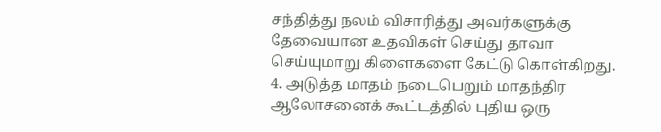சந்தித்து நலம் விசாரித்து அவர்களுக்கு தேவையான உதவிகள் செய்து தாவா செய்யுமாறு கிளைகளை கேட்டு கொள்கிறது.
4. அடுத்த மாதம் நடைபெறும் மாதந்திர ஆலோசனைக் கூட்டத்தில் புதிய ஒரு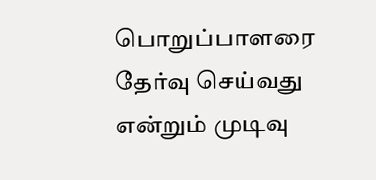பொறுப்பாளரை தேர்வு செய்வது என்றும் முடிவு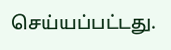செய்யப்பட்டது.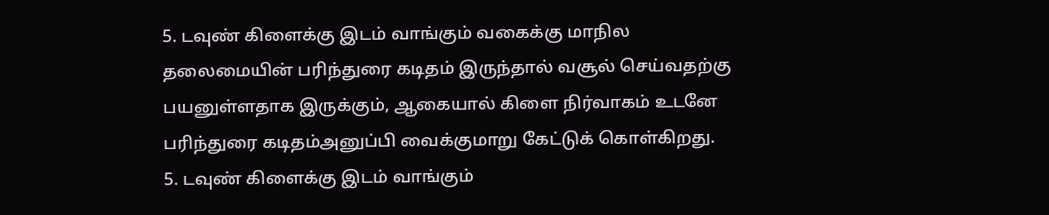5. டவுண் கிளைக்கு இடம் வாங்கும் வகைக்கு மாநில தலைமையின் பரிந்துரை கடிதம் இருந்தால் வசூல் செய்வதற்கு பயனுள்ளதாக இருக்கும், ஆகையால் கிளை நிர்வாகம் உடனே பரிந்துரை கடிதம்அனுப்பி வைக்குமாறு கேட்டுக் கொள்கிறது.
5. டவுண் கிளைக்கு இடம் வாங்கும்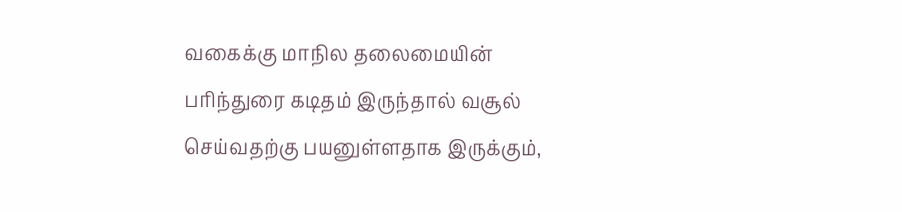வகைக்கு மாநில தலைமையின் பரிந்துரை கடிதம் இருந்தால் வசூல் செய்வதற்கு பயனுள்ளதாக இருக்கும்,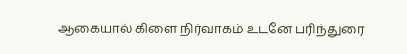ஆகையால் கிளை நிர்வாகம் உடனே பரிந்துரை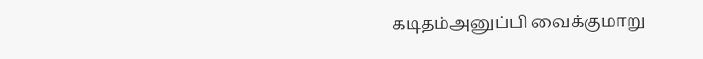கடிதம்அனுப்பி வைக்குமாறு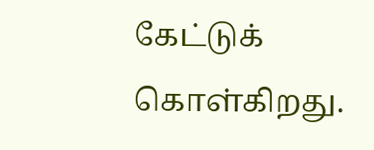கேட்டுக் கொள்கிறது.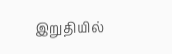இறுதியில்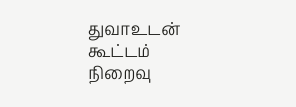துவாஉடன் கூட்டம் நிறைவு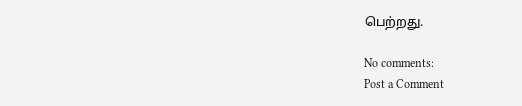பெற்றது.

No comments:
Post a Comment